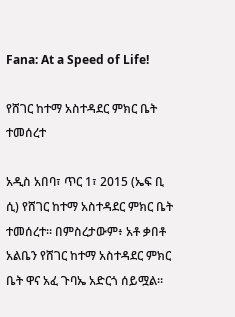Fana: At a Speed of Life!

የሸገር ከተማ አስተዳደር ምክር ቤት ተመሰረተ

አዲስ አበባ፣ ጥር 1፣ 2015 (ኤፍ ቢ ሲ) የሸገር ከተማ አስተዳደር ምክር ቤት ተመሰረተ። በምስረታውም፥ አቶ ቃበቶ አልቤን የሸገር ከተማ አስተዳደር ምክር ቤት ዋና አፈ ጉባኤ አድርጎ ሰይሟል።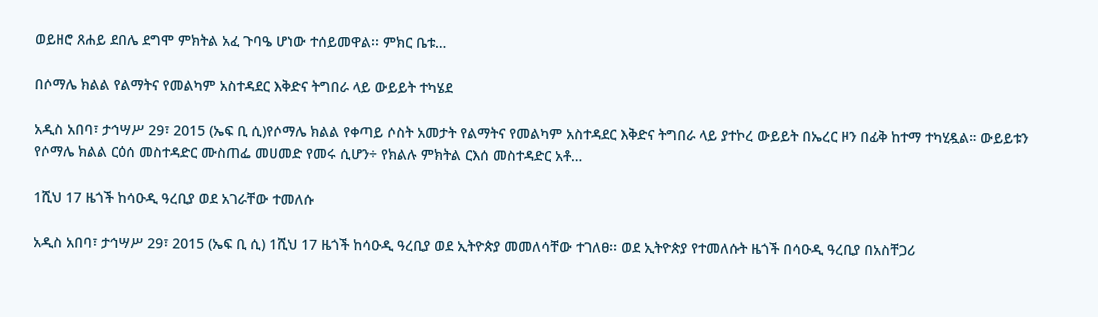ወይዘሮ ጸሐይ ደበሌ ደግሞ ምክትል አፈ ጉባዔ ሆነው ተሰይመዋል፡፡ ምክር ቤቱ…

በሶማሌ ክልል የልማትና የመልካም አስተዳደር እቅድና ትግበራ ላይ ውይይት ተካሄደ

አዲስ አበባ፣ ታኅሣሥ 29፣ 2015 (ኤፍ ቢ ሲ)የሶማሌ ክልል የቀጣይ ሶስት አመታት የልማትና የመልካም አስተዳደር እቅድና ትግበራ ላይ ያተኮረ ውይይት በኤረር ዞን በፊቅ ከተማ ተካሂዷል። ውይይቱን የሶማሌ ክልል ርዕሰ መስተዳድር ሙስጠፌ መሀመድ የመሩ ሲሆን÷ የክልሉ ምክትል ርእሰ መስተዳድር አቶ…

1ሺህ 17 ዜጎች ከሳዑዲ ዓረቢያ ወደ አገራቸው ተመለሱ

አዲስ አበባ፣ ታኅሣሥ 29፣ 2015 (ኤፍ ቢ ሲ) 1ሺህ 17 ዜጎች ከሳዑዲ ዓረቢያ ወደ ኢትዮጵያ መመለሳቸው ተገለፀ፡፡ ወደ ኢትዮጵያ የተመለሱት ዜጎች በሳዑዲ ዓረቢያ በአስቸጋሪ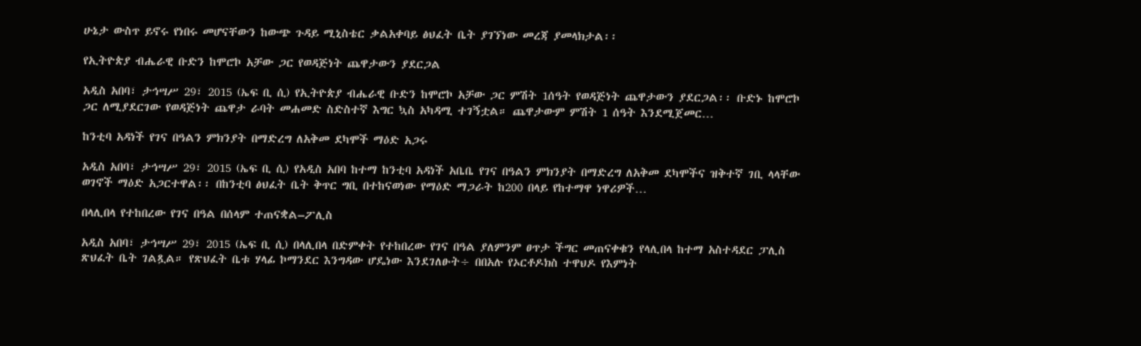ሁኔታ ውስጥ ይኖሩ የነበሩ መሆናቸውን ከውጭ ጉዳይ ሚኒስቴር ቃልአቀባይ ፅህፈት ቤት ያገኘነው መረጃ ያመላክታል፡፡

የኢትዮጵያ ብሔራዊ ቡድን ከሞሮኮ አቻው ጋር የወዳጅነት ጨዋታውን ያደርጋል

አዲስ አበባ፣ ታኅሣሥ 29፣ 2015 (ኤፍ ቢ ሲ) የኢትዮጵያ ብሔራዊ ቡድን ከሞሮኮ አቻው ጋር ምሽት 1ሰዓት የወዳጅነት ጨዋታውን ያደርጋል፡፡ ቡድኑ ከሞሮኮ ጋር ለሚያደርገው የወዳጅነት ጨዋታ ራባት መሐመድ ስድስተኛ እግር ኳስ አካዳሚ ተገኝቷል። ጨዋታውም ምሽት 1 ሰዓት እንደሚጀመር…

ከንቲባ አዳነች የገና በዓልን ምክንያት በማድረግ ለአቅመ ደካሞች ማዕድ አጋሩ

አዲስ አበባ፣ ታኅሣሥ 29፣ 2015 (ኤፍ ቢ ሲ) የአዲስ አበባ ከተማ ከንቲባ አዳነች አቤቤ የገና በዓልን ምክንያት በማድረግ ለአቅመ ደካሞችና ዝቅተኛ ገቢ ላላቸው ወገኖች ማዕድ አጋርተዋል፡፡ በከንቲባ ፅህፈት ቤት ቅጥር ግቢ በተከናወነው የማዕድ ማጋራት ከ200 በላይ የከተማዋ ነዋሪዎች…

በላሊበላ የተከበረው የገና በዓል በሰላም ተጠናቋል–ፖሊስ

አዲስ አበባ፣ ታኅሣሥ 29፣ 2015 (ኤፍ ቢ ሲ) በላሊበላ በድምቀት የተከበረው የገና በዓል ያለምንም ፀጥታ ችግር መጠናቀቁን የላሊበላ ከተማ አስተዳደር ፓሊስ ጽህፈት ቤት ገልጿል። የጽህፈት ቤቱ ሃላፊ ኮማንደር እንግዳው ሆዴነው እንደገለፁት÷ በበአሉ የኦርቶዶክስ ተዋህዶ የእምነት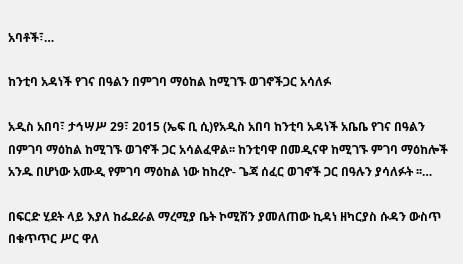አባቶች፣…

ከንቲባ አዳነች የገና በዓልን በምገባ ማዕከል ከሚገኙ ወገኖችጋር አሳለፉ

አዲስ አበባ፣ ታኅሣሥ 29፣ 2015 (ኤፍ ቢ ሲ)የአዲስ አበባ ከንቲባ አዳነች አቤቤ የገና በዓልን በምገባ ማዕከል ከሚገኙ ወገኖች ጋር አሳልፈዋል፡፡ ከንቲባዋ በመዲናዋ ከሚገኙ ምገባ ማዕከሎች አንዱ በሆነው አሙዲ የምገባ ማዕከል ነው ከከረዮ- ጌጃ ሰፈር ወገኖች ጋር በዓሉን ያሳለፉት ፡፡…

በፍርድ ሂደት ላይ እያለ ከፌደራል ማረሚያ ቤት ኮሚሽን ያመለጠው ኪዳነ ዘካርያስ ሱዳን ውስጥ በቁጥጥር ሥር ዋለ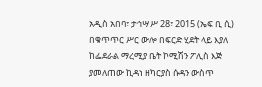አዲስ አበባ፣ ታኅሣሥ 28፣ 2015 (ኤፍ ቢ ሲ) በቁጥጥር ሥር ውሎ በፍርድ ሂደት ላይ እያለ ከፌደራል ማረሚያ ቤት ኮሚሽን ፖሊስ እጅ ያመለጠው ኪዳነ ዘካርያስ ሱዳን ውስጥ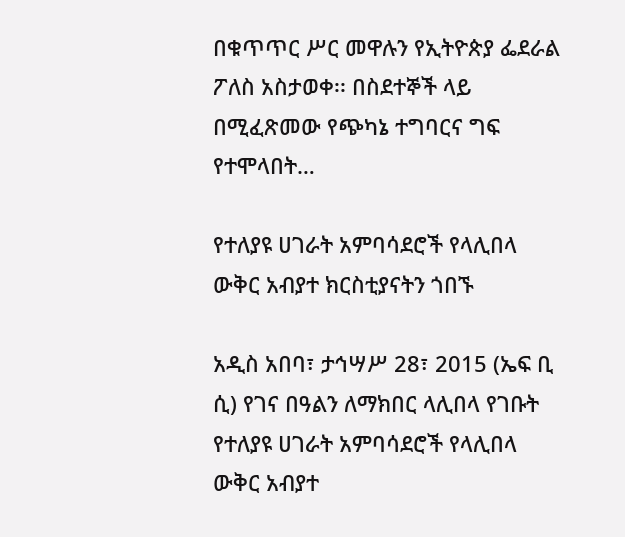በቁጥጥር ሥር መዋሉን የኢትዮጵያ ፌደራል ፖለስ አስታወቀ፡፡ በስደተኞች ላይ በሚፈጽመው የጭካኔ ተግባርና ግፍ የተሞላበት…

የተለያዩ ሀገራት አምባሳደሮች የላሊበላ ውቅር አብያተ ክርስቲያናትን ጎበኙ

አዲስ አበባ፣ ታኅሣሥ 28፣ 2015 (ኤፍ ቢ ሲ) የገና በዓልን ለማክበር ላሊበላ የገቡት የተለያዩ ሀገራት አምባሳደሮች የላሊበላ ውቅር አብያተ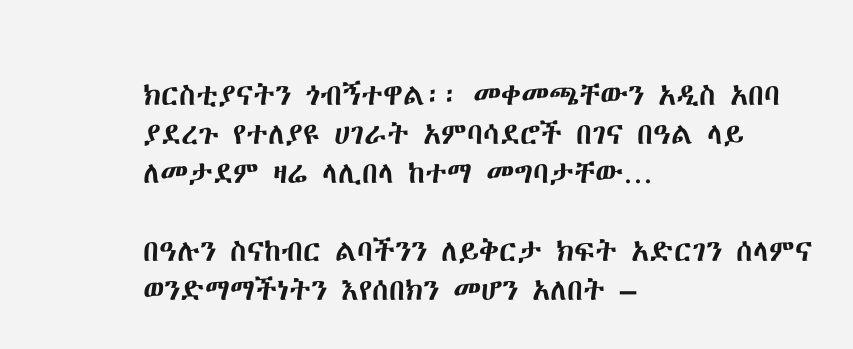ክርስቲያናትን ጎብኝተዋል፡፡ መቀመጫቸውን አዲስ አበባ ያደረጉ የተለያዩ ሀገራት አምባሳደሮች በገና በዓል ላይ ለመታደም ዛሬ ላሊበላ ከተማ መግባታቸው…

በዓሉን ስናከብር ልባችንን ለይቅርታ ክፍት አድርገን ሰላምና ወንድማማችነትን እየሰበክን መሆን አለበት –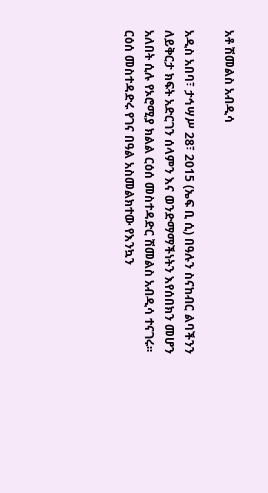አቶ ሽመልስ አብዲሳ

አዲስ አበባ፣ ታኅሣሥ 28፣ 2015 (ኤፍ ቢ ሲ) በዓሉን ስናከብር ልባችንን ለይቅርታ ክፍት አድርገን ሰላምን እና ወንድማማችነትን እየሰበክን መሆን አለበት ሲሉ የኦሮሚያ ክልል ርዕሰ መስተዳድር ሽመልስ አብዲሳ ተናገሩ፡፡ ርዕሰ መስተዳድሩ የገና በዓል አስመልክተው የእንኳን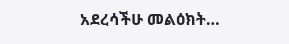አደረሳችሁ መልዕክት…